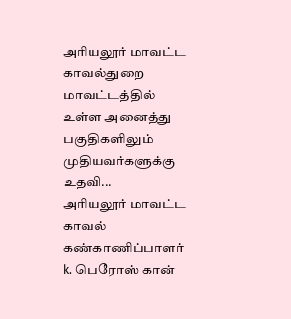அரியலூர் மாவட்ட காவல்துறை மாவட்டத்தில் உள்ள அனைத்து பகுதிகளிலும் முதியவர்களுக்கு உதவி...
அரியலூர் மாவட்ட காவல் கண்காணிப்பாளர் k. பெரோஸ் கான்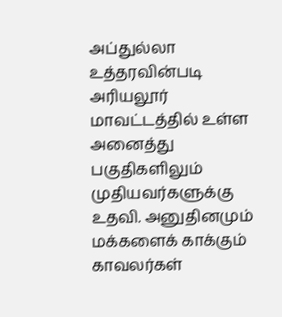அப்துல்லா உத்தரவின்படி அரியலூர் மாவட்டத்தில் உள்ள அனைத்து பகுதிகளிலும் முதியவர்களுக்கு உதவி. அனுதினமும் மக்களைக் காக்கும் காவலர்கள்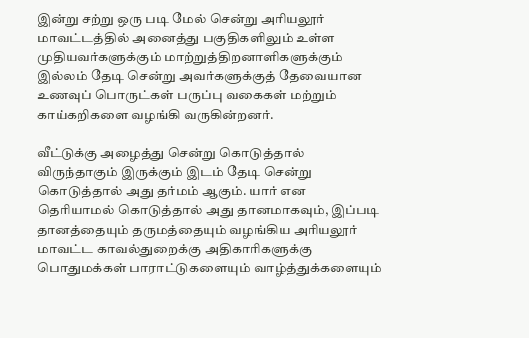இன்று சற்று ஒரு படி மேல் சென்று அரியலூர் மாவட்டத்தில் அனைத்து பகுதிகளிலும் உள்ள முதியவர்களுக்கும் மாற்றுத்திறனாளிகளுக்கும் இல்லம் தேடி சென்று அவர்களுக்குத் தேவையான உணவுப் பொருட்கள் பருப்பு வகைகள் மற்றும் காய்கறிகளை வழங்கி வருகின்றனர்.

வீட்டுக்கு அழைத்து சென்று கொடுத்தால் விருந்தாகும் இருக்கும் இடம் தேடி சென்று கொடுத்தால் அது தர்மம் ஆகும். யார் என தெரியாமல் கொடுத்தால் அது தானமாகவும், இப்படி தானத்தையும் தருமத்தையும் வழங்கிய அரியலூர் மாவட்ட காவல்துறைக்கு அதிகாரிகளுக்கு பொதுமக்கள் பாராட்டுகளையும் வாழ்த்துக்களையும்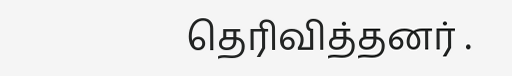தெரிவித்தனர் .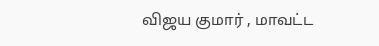விஜய குமார் , மாவட்ட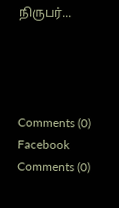நிருபர்...




Comments (0)
Facebook Comments (0)